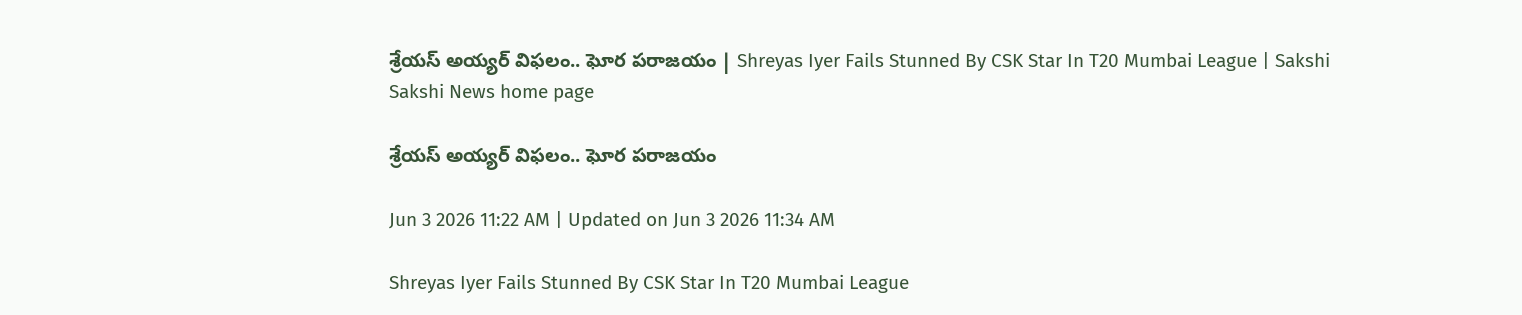శ్రేయస్‌ అయ్యర్‌ విఫలం.. ఘోర పరాజయం | Shreyas Iyer Fails Stunned By CSK Star In T20 Mumbai League | Sakshi
Sakshi News home page

శ్రేయస్‌ అయ్యర్‌ విఫలం.. ఘోర పరాజయం

Jun 3 2026 11:22 AM | Updated on Jun 3 2026 11:34 AM

Shreyas Iyer Fails Stunned By CSK Star In T20 Mumbai League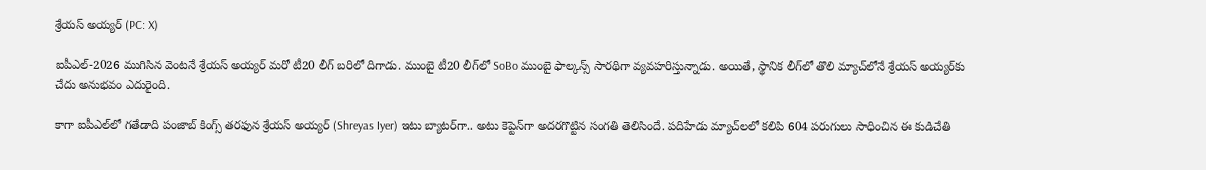శ్రేయస్‌ అయ్యర్‌ (PC: X)

ఐపీఎల్‌-2026 ముగిసిన వెంటనే శ్రేయస్‌ అయ్యర్‌ మరో టీ20 లీగ్‌ బరిలో దిగాడు. ముంబై టీ20 లీగ్‌లో SoBo ముంబై ఫాల్కన్స్‌ సారథిగా వ్యవహరిస్తున్నాడు. అయితే, స్థానిక లీగ్‌లో తొలి మ్యాచ్‌లోనే శ్రేయస్‌ అయ్యర్‌కు చేదు అనుభవం ఎదురైంది.

కాగా ఐపీఎల్‌లో గతేడాది పంజాబ్‌ కింగ్స్‌ తరఫున శ్రేయస్‌ అయ్యర్‌ (Shreyas Iyer) ఇటు బ్యాటర్‌గా.. అటు కెప్టెన్‌గా అదరగొట్టిన సంగతి తెలిసిందే. పదిహేడు మ్యాచ్‌లలో కలిపి 604 పరుగులు సాధించిన ఈ కుడిచేతి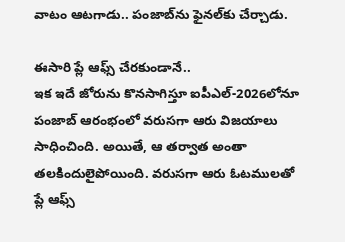వాటం ఆటగాడు.. పంజాబ్‌ను ఫైనల్‌కు చేర్చాడు.

ఈసారి ప్లే ఆఫ్స్‌ చేరకుండానే..
ఇక ఇదే జోరును కొనసాగిస్తూ ఐపీఎల్‌-2026లోనూ పంజాబ్‌ ఆరంభంలో వరుసగా ఆరు విజయాలు సాధించింది. అయితే, ఆ తర్వాత అంతా తలకిందులైపోయింది. వరుసగా ఆరు ఓటములతో ప్లే ఆఫ్స్‌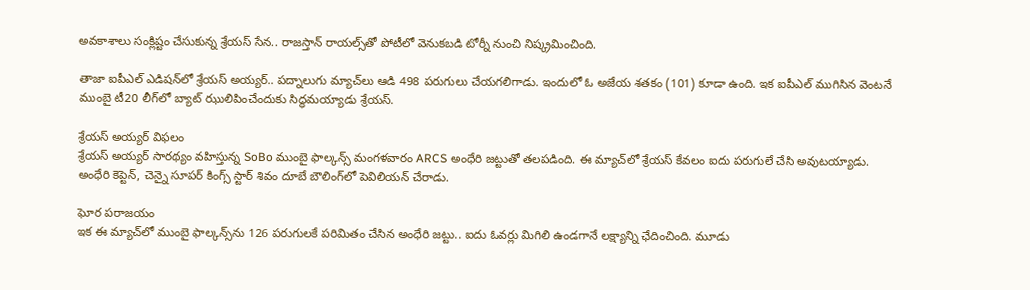అవకాశాలు సంక్లిష్టం చేసుకున్న శ్రేయస్‌ సేన.. రాజస్తాన్‌ రాయల్స్‌తో పోటీలో వెనుకబడి టోర్నీ నుంచి నిష్క్రమించింది.

తాజా ఐపీఎల్‌ ఎడిషన్‌లో శ్రేయస్‌ అయ్యర్‌.. పద్నాలుగు మ్యాచ్‌లు ఆడి 498 పరుగులు చేయగలిగాడు. ఇందులో ఓ అజేయ శతకం (101) కూడా ఉంది. ఇక ఐపీఎల్‌ ముగిసిన వెంటనే ముంబై టీ20 లీగ్‌లో బ్యాట్‌ ఝులిపించేందుకు సిద్ధమయ్యాడు శ్రేయస్‌.

శ్రేయస్‌ అయ్యర్‌ విఫలం
శ్రేయస్‌ అయ్యర్‌ సారథ్యం వహిస్తున్న SoBo ముంబై ఫాల్కన్స్‌ మంగళవారం ARCS అంధేరి జట్టుతో తలపడింది. ఈ మ్యాచ్‌లో శ్రేయస్‌ కేవలం ఐదు పరుగులే చేసి అవుటయ్యాడు. అంధేరి కెప్టెన్‌, చెన్నై సూపర్‌ కింగ్స్‌ స్టార్‌ శివం దూబే బౌలింగ్‌లో పెవిలియన్‌ చేరాడు.

ఘోర పరాజయం
ఇక ఈ మ్యాచ్‌లో ముంబై ఫాల్కన్స్‌ను 126 పరుగులకే పరిమితం చేసిన అంధేరి జట్టు.. ఐదు ఓవర్లు మిగిలి ఉండగానే లక్ష్యాన్ని ఛేదించింది. మూడు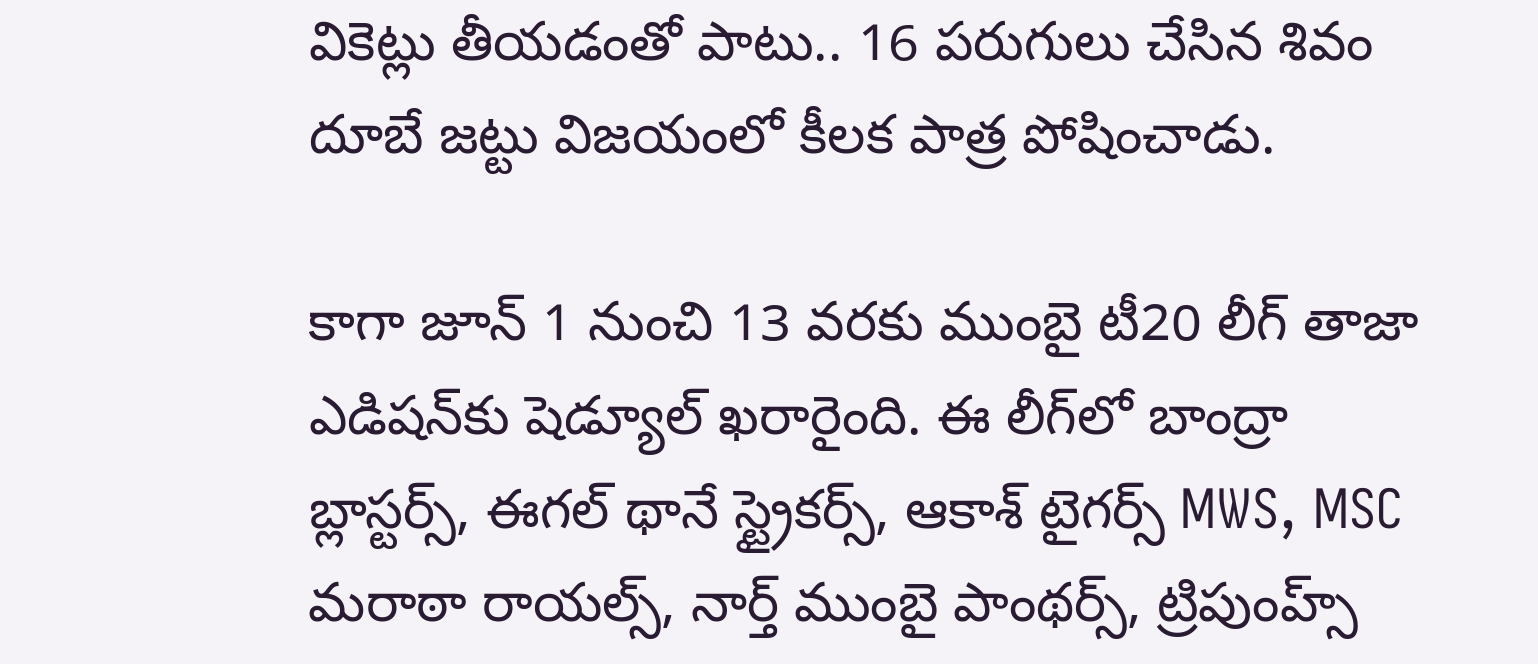వికెట్లు తీయడంతో పాటు.. 16 పరుగులు చేసిన శివం దూబే జట్టు విజయంలో కీలక పాత్ర పోషించాడు.

కాగా జూన్‌ 1 నుంచి 13 వరకు ముంబై టీ20 లీగ్‌ తాజా ఎడిషన్‌కు షెడ్యూల్‌ ఖరారైంది. ఈ లీగ్‌లో బాంద్రా బ్లాస్టర్స్‌, ఈగల్‌ థానే స్ట్రైకర్స్‌, ఆకాశ్‌ టైగర్స్‌ MWS, MSC మరాఠా రాయల్స్‌, నార్త్‌ ముంబై పాంథర్స్‌, ట్రిపుంహ్స్‌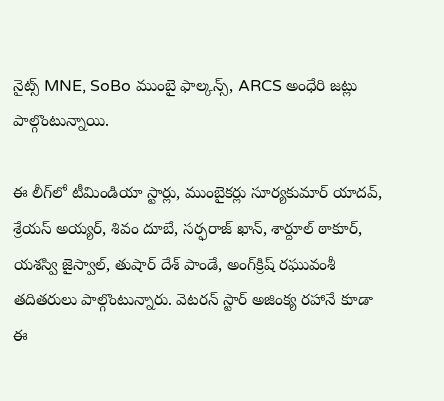నైట్స్‌ MNE, SoBo ముంబై ఫాల్కన్స్‌, ARCS అంధేరి జట్లు పాల్గొంటున్నాయి.

ఈ లీగ్‌లో టీమిండియా స్టార్లు, ముంబైకర్లు సూర్యకుమార్‌ యాదవ్‌, శ్రేయస్‌ అయ్యర్‌, శివం దూబే, సర్ఫరాజ్‌ ఖాన్‌, శార్దూల్‌ ఠాకూర్‌, యశస్వి జైస్వాల్‌, తుషార్‌ దేశ్‌ పాండే, అంగ్‌క్రిష్‌ రఘువంశీ తదితరులు పాల్గొంటున్నారు. వెటరన్‌ స్టార్‌ అజింక్య రహానే కూడా ఈ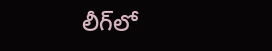లీగ్‌లో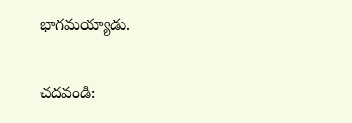భాగమయ్యాడు.

చదవండి: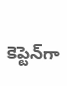కెప్టెన్‌గా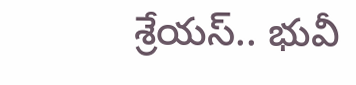శ్రేయస్‌.. భువీ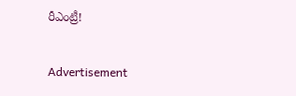రీఎంట్రీ!

Advertisement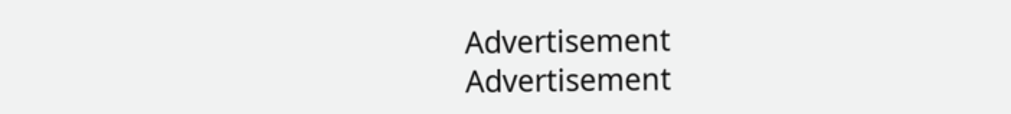Advertisement
Advertisement